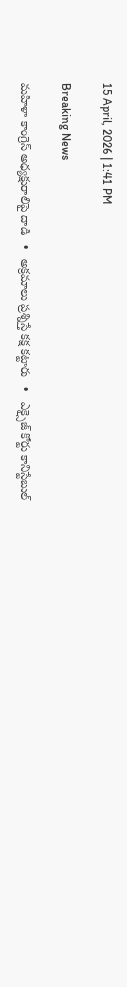15 April, 2026 | 1:41 PM

Breaking News

మహిళా కాంగ్రెస్ అధ్యక్షురాలిపై దాడి   •   అక్రమాలు ప్రశ్నిస్తే కక్ష కట్టారు   •   ఎక్సైజ్ కోర్టు కానిస్టేబుల్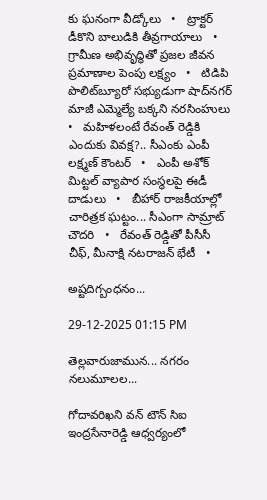కు ఘనంగా వీడ్కోలు   •   ట్రాక్టర్ డీకొని బాలుడికి తీవ్రగాయాలు   •   గ్రామీణ అభివృద్ధితో ప్రజల జీవన ప్రమాణాల పెంపు లక్ష్యం   •   టిడిపి పొలిట్‌బ్యూరో సభ్యుడుగా షాద్‌నగర్ మాజీ ఎమ్మెల్యే బక్కని నరసింహులు   •   మహిళలంటే రేవంత్ రెడ్డికి ఎందుకు వివక్ష?.. సీఎంకు ఎంపీ లక్ష్మణ్ కౌంటర్   •   ఎంపీ అశోక్ మిట్టల్‌ వ్యాపార సంస్థలపై ఈడీ దాడులు   •   బీహార్ రాజకీయాల్లో చారిత్రక ఘట్టం... సీఎంగా సామ్రాట్‌ చౌదరి   •   రేవంత్‌ రెడ్డితో పీసీసీ చీఫ్, మీనాక్షి నటరాజన్ భేటీ   •

అష్టదిగ్బంధనం...

29-12-2025 01:15 PM

తెల్లవారుజామున... నగరం నలుమూలల...

గోదావరిఖని వన్ టౌన్ సిఐ ఇంద్రసేనారెడ్డి ఆధ్వర్యంలో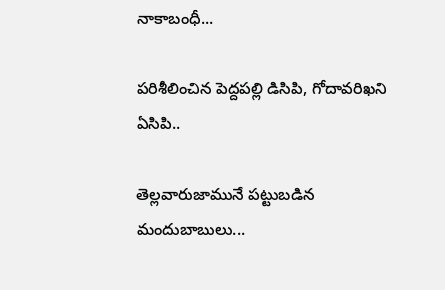నాకాబంధీ...

పరిశీలించిన పెద్దపల్లి డిసిపి, గోదావరిఖని ఏసిపి..

తెల్లవారుజామునే పట్టుబడిన మందుబాబులు...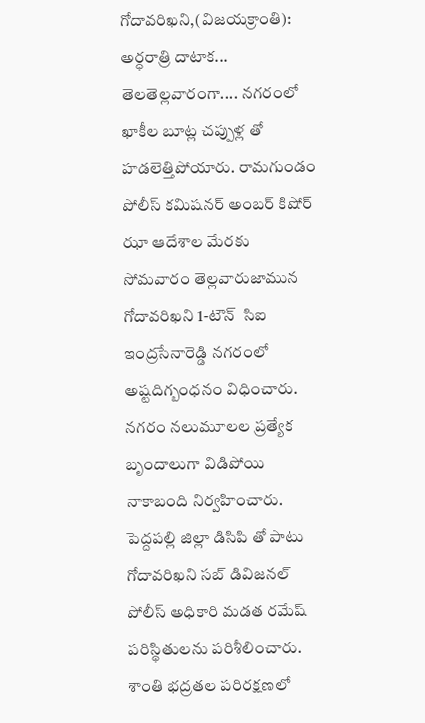గోదావరిఖని,(విజయక్రాంతి): అర్ధరాత్రి దాటాక... తెలతెల్లవారంగా.... నగరంలో ఖాకీల బూట్ల చప్పుళ్ల తో హడలెత్తిపోయారు. రామగుండం పోలీస్ కమిషనర్ అంబర్ కిషోర్ ఝా ఆదేశాల మేరకు సోమవారం తెల్లవారుజామున  గోదావరిఖని 1-టౌన్  సిఐ ఇంద్రసేనారెడ్డి నగరంలో అష్టదిగ్బంధనం విధించారు. నగరం నలుమూలల ప్రత్యేక బృందాలుగా విడిపోయి నాకాబంది నిర్వహించారు. పెద్దపల్లి జిల్లా డిసిపి తో పాటు గోదావరిఖని సబ్ డివిజనల్ పోలీస్ అధికారి మడత రమేష్ పరిస్థితులను పరిశీలించారు. శాంతి భద్రతల పరిరక్షణలో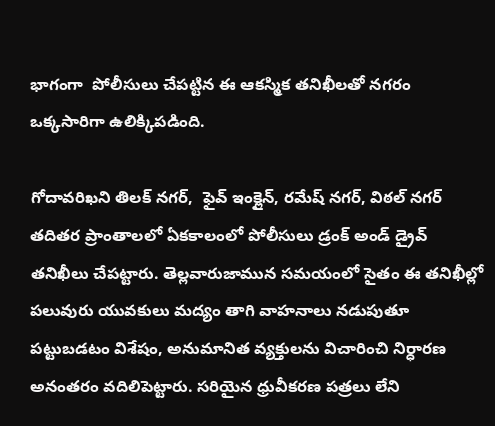భాగంగా  పోలీసులు చేపట్టిన ఈ ఆకస్మిక తనిఖీలతో నగరం ఒక్కసారిగా ఉలిక్కిపడింది.

గోదావరిఖని తిలక్ నగర్,  ఫైవ్ ఇంక్లైన్, రమేష్ నగర్, విఠల్ నగర్  తదితర ప్రాంతాలలో ఏకకాలంలో పోలీసులు డ్రంక్ అండ్ డ్రైవ్ తనిఖీలు చేపట్టారు. తెల్లవారుజామున సమయంలో సైతం ఈ తనిఖీల్లో పలువురు యువకులు మద్యం తాగి వాహనాలు నడుపుతూ పట్టుబడటం విశేషం, అనుమానిత వ్యక్తులను విచారించి నిర్ధారణ అనంతరం వదిలిపెట్టారు. సరియైన ధ్రువీకరణ పత్రలు లేని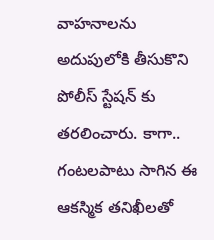వాహనాలను అదుపులోకి తీసుకొని పోలీస్ స్టేషన్ కు తరలించారు. కాగా.. గంటలపాటు సాగిన ఈ ఆకస్మిక తనిఖీలతో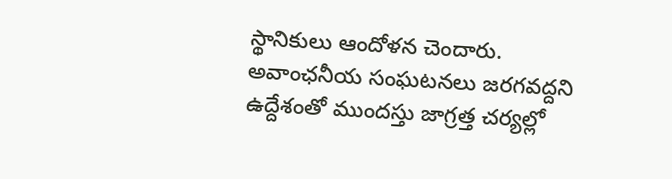స్థానికులు ఆందోళన చెందారు. అవాంఛనీయ సంఘటనలు జరగవద్దని ఉద్దేశంతో ముందస్తు జాగ్రత్త చర్యల్లో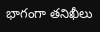భాగంగా తనిఖీలు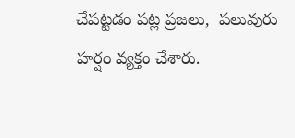చేపట్టడం పట్ల ప్రజలు,  పలువురు హర్షం వ్యక్తం చేశారు.